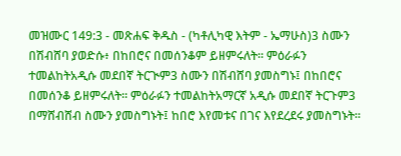መዝሙር 149:3 - መጽሐፍ ቅዱስ - (ካቶሊካዊ እትም - ኤማሁስ)3 ስሙን በሽብሸባ ያወድሱ፥ በከበሮና በመሰንቆም ይዘምሩለት። ምዕራፉን ተመልከትአዲሱ መደበኛ ትርጒም3 ስሙን በሽብሸባ ያመስግኑ፤ በከበሮና በመሰንቆ ይዘምሩለት። ምዕራፉን ተመልከትአማርኛ አዲሱ መደበኛ ትርጉም3 በማሸብሸብ ስሙን ያመስግኑት፤ ከበሮ እየመቱና በገና እየደረደሩ ያመስግኑት።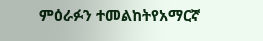ምዕራፉን ተመልከትየአማርኛ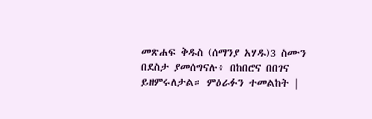መጽሐፍ ቅዱስ (ሰማንያ አሃዱ)3 ስሙን በደስታ ያመሰግናሉ፥ በከበሮና በበገና ይዘምሩለታል። ምዕራፉን ተመልከት |